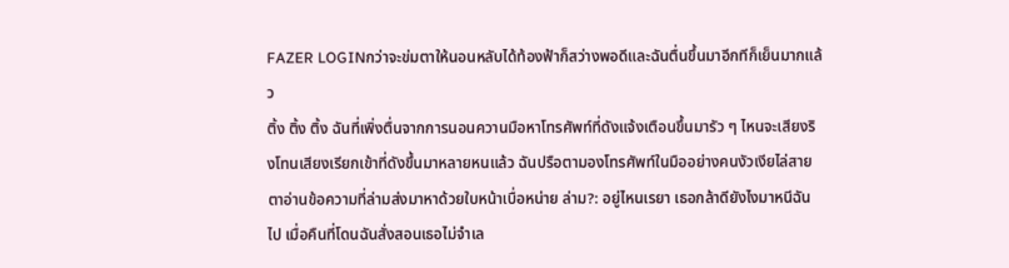FAZER LOGINกว่าจะข่มตาให้นอนหลับได้ท้องฟ้าก็สว่างพอดีและฉันตื่นขึ้นมาอีกทีก็เย็นมากแล้ว
ติ้ง ติ้ง ติ้ง ฉันที่เพิ่งตื่นจากการนอนควานมือหาโทรศัพท์ที่ดังแจ้งเตือนขึ้นมารัว ๆ ไหนจะเสียงริงโทนเสียงเรียกเข้าที่ดังขึ้นมาหลายหนแล้ว ฉันปรือตามองโทรศัพท์ในมืออย่างคนงัวเงียไล่สายตาอ่านข้อความที่ล่ามส่งมาหาด้วยใบหน้าเบื่อหน่าย ล่าม?: อยู่ไหนเรยา เธอกล้าดียังไงมาหนีฉันไป เมื่อคืนที่โดนฉันสั่งสอนเธอไม่จำเล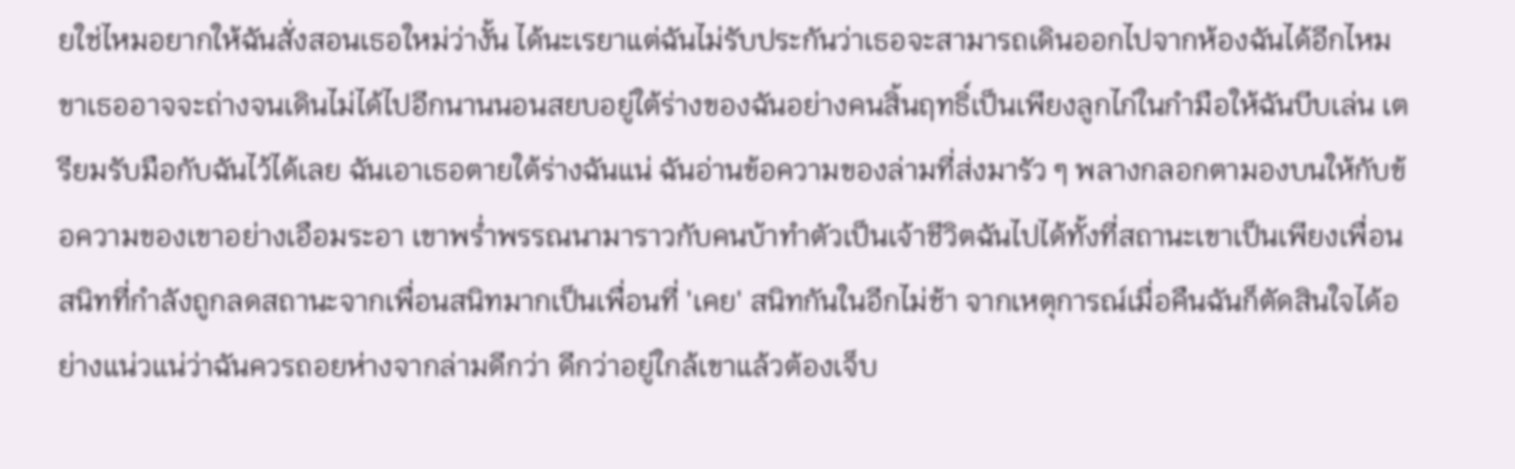ยใช่ไหมอยากให้ฉันสั่งสอนเธอใหม่ว่างั้น ได้นะเรยาแต่ฉันไม่รับประกันว่าเธอจะสามารถเดินออกไปจากห้องฉันได้อีกไหม ขาเธออาจจะถ่างจนเดินไม่ได้ไปอีกนานนอนสยบอยู่ใต้ร่างของฉันอย่างคนสิ้นฤทธิ์เป็นเพียงลูกไก่ในกำมือให้ฉันบีบเล่น เตรียมรับมือกับฉันไว้ได้เลย ฉันเอาเธอตายใต้ร่างฉันแน่ ฉันอ่านข้อความของล่ามที่ส่งมารัว ๆ พลางกลอกตามองบนให้กับข้อความของเขาอย่างเอือมระอา เขาพร่ำพรรณนามาราวกับคนบ้าทำตัวเป็นเจ้าชีวิตฉันไปได้ทั้งที่สถานะเขาเป็นเพียงเพื่อนสนิทที่กำลังถูกลดสถานะจากเพื่อนสนิทมากเป็นเพื่อนที่ 'เคย' สนิทกันในอีกไม่ช้า จากเหตุการณ์เมื่อคืนฉันก็ตัดสินใจได้อย่างแน่วแน่ว่าฉันควรถอยห่างจากล่ามดีกว่า ดีกว่าอยู่ใกล้เขาแล้วต้องเจ็บ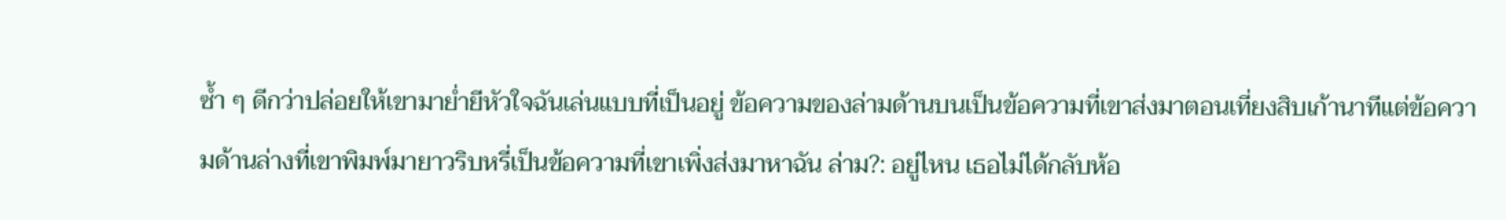ซ้ำ ๆ ดีกว่าปล่อยให้เขามาย่ำยีหัวใจฉันเล่นแบบที่เป็นอยู่ ข้อความของล่ามด้านบนเป็นข้อความที่เขาส่งมาตอนเที่ยงสิบเก้านาทีแต่ข้อความด้านล่างที่เขาพิมพ์มายาวริบหรี่เป็นข้อความที่เขาเพิ่งส่งมาหาฉัน ล่าม?: อยู่ไหน เธอไม่ได้กลับห้อ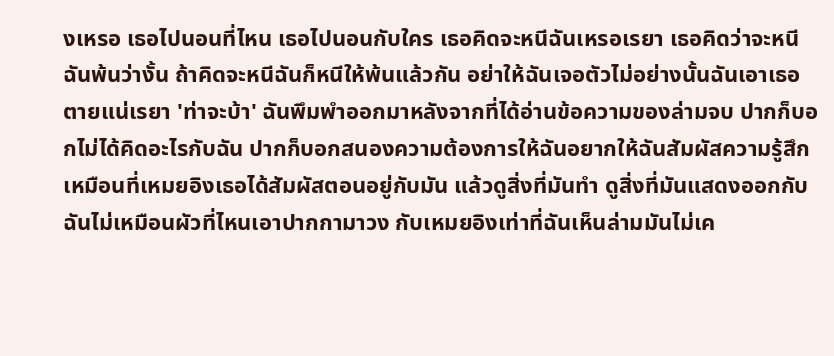งเหรอ เธอไปนอนที่ไหน เธอไปนอนกับใคร เธอคิดจะหนีฉันเหรอเรยา เธอคิดว่าจะหนีฉันพ้นว่างั้น ถ้าคิดจะหนีฉันก็หนีให้พ้นแล้วกัน อย่าให้ฉันเจอตัวไม่อย่างนั้นฉันเอาเธอตายแน่เรยา 'ท่าจะบ้า' ฉันพึมพำออกมาหลังจากที่ได้อ่านข้อความของล่ามจบ ปากก็บอกไม่ได้คิดอะไรกับฉัน ปากก็บอกสนองความต้องการให้ฉันอยากให้ฉันสัมผัสความรู้สึกเหมือนที่เหมยอิงเธอได้สัมผัสตอนอยู่กับมัน แล้วดูสิ่งที่มันทำ ดูสิ่งที่มันแสดงออกกับฉันไม่เหมือนผัวที่ไหนเอาปากกามาวง กับเหมยอิงเท่าที่ฉันเห็นล่ามมันไม่เค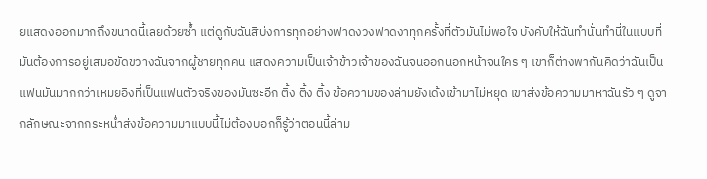ยแสดงออกมากถึงขนาดนี้เลยด้วยซ้ำ แต่ดูกับฉันสิบ่งการทุกอย่างฟาดงวงฟาดงาทุกครั้งที่ตัวมันไม่พอใจ บังคับให้ฉันทำนั่นทำนี่ในแบบที่มันต้องการอยู่เสมอขัดขวางฉันจากผู้ชายทุกคน แสดงความเป็นเจ้าข้าวเจ้าของฉันจนออกนอกหน้าจนใคร ๆ เขาก็ต่างพากันคิดว่าฉันเป็นแฟนมันมากกว่าเหมยอิงที่เป็นแฟนตัวจริงของมันซะอีก ติ้ง ติ้ง ติ้ง ข้อความของล่ามยังเด้งเข้ามาไม่หยุด เขาส่งข้อความมาหาฉันรัว ๆ ดูจากลักษณะจากกระหน่ำส่งข้อความมาแบบนี้ไม่ต้องบอกก็รู้ว่าตอนนี้ล่าม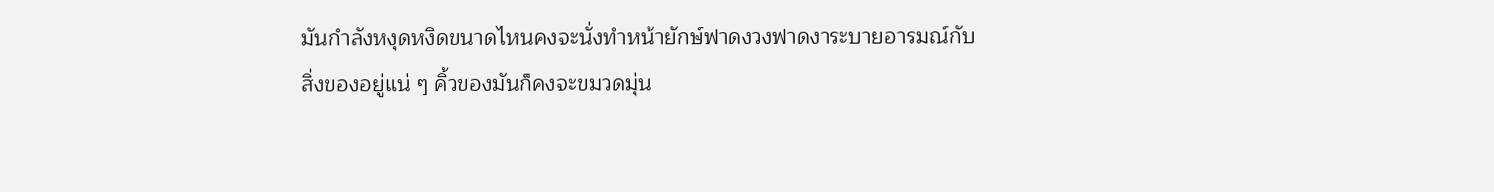มันกำลังหงุดหงิดขนาดไหนคงจะนั่งทำหน้ายักษ์ฟาดงวงฟาดงาระบายอารมณ์กับสิ่งของอยู่แน่ ๆ คิ้วของมันก็คงจะขมวดมุ่น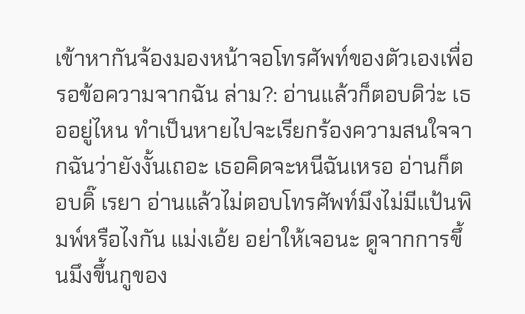เข้าหากันจ้องมองหน้าจอโทรศัพท์ของตัวเองเพื่อรอข้อความจากฉัน ล่าม?: อ่านแล้วก็ตอบดิว่ะ เธออยู่ไหน ทำเป็นหายไปจะเรียกร้องความสนใจจากฉันว่ายังงั้นเถอะ เธอคิดจะหนีฉันเหรอ อ่านก็ตอบดิ๊ เรยา อ่านแล้วไม่ตอบโทรศัพท์มึงไม่มีแป้นพิมพ์หรือไงกัน แม่งเอ้ย อย่าให้เจอนะ ดูจากการขึ้นมึงขึ้นกูของ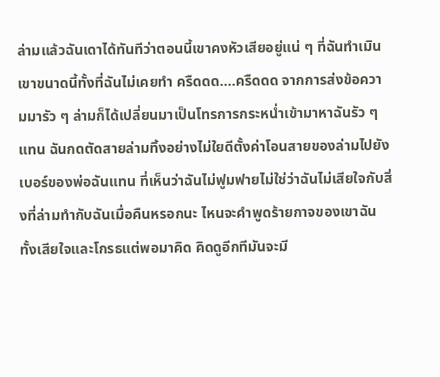ล่ามแล้วฉันเดาได้ทันทีว่าตอนนี้เขาคงหัวเสียอยู่แน่ ๆ ที่ฉันทำเมินเขาขนาดนี้ทั้งที่ฉันไม่เคยทำ ครืดดด....ครืดดด จากการส่งข้อความมารัว ๆ ล่ามก็ได้เปลี่ยนมาเป็นโทรการกระหน่ำเข้ามาหาฉันรัว ๆ แทน ฉันกดตัดสายล่ามทิ้งอย่างไม่ใยดีตั้งค่าโอนสายของล่ามไปยังเบอร์ของพ่อฉันแทน ที่เห็นว่าฉันไม่ฟูมฟายไม่ใช่ว่าฉันไม่เสียใจกับสิ่งที่ล่ามทำกับฉันเมื่อคืนหรอกนะ ไหนจะคำพูดร้ายกาจของเขาฉันทั้งเสียใจและโกรธแต่พอมาคิด คิดดูอีกทีมันจะมี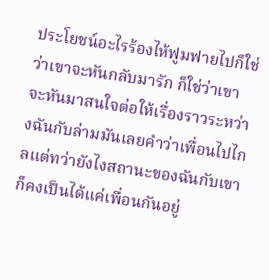ประโยชน์อะไรร้องไห้ฟูมฟายไปก็ใช่ว่าเขาจะหันกลับมารัก ก็ใช่ว่าเขาจะหันมาสนใจต่อให้เรื่องราวระหว่างฉันกับล่ามมันเลยคำว่าเพื่อนไปไกลแต่ทว่ายังไงสถานะของฉันกับเขาก็คงเป็นได้แค่เพื่อนกันอยู่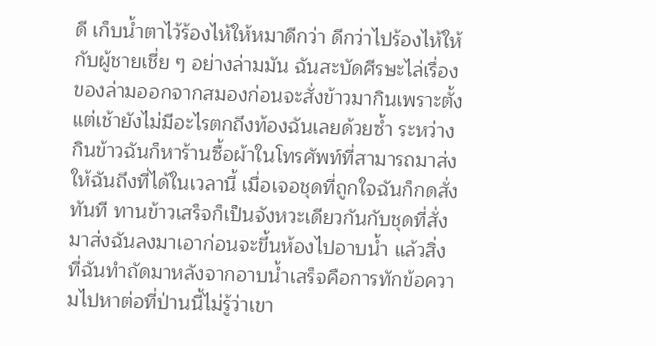ดี เก็บน้ำตาไว้ร้องไห้ให้หมาดีกว่า ดีกว่าไปร้องไห้ให้กับผู้ชายเชี่ย ๆ อย่างล่ามมัน ฉันสะบัดศีรษะไล่เรื่องของล่ามออกจากสมองก่อนจะสั่งข้าวมากินเพราะตั้งแต่เช้ายังไม่มีอะไรตกถึงท้องฉันเลยด้วยซ้ำ ระหว่างกินข้าวฉันก็หาร้านซื้อผ้าในโทรศัพท์ที่สามารถมาส่งให้ฉันถึงที่ได้ในเวลานี้ เมื่อเจอชุดที่ถูกใจฉันก็กดสั่งทันที ทานข้าวเสร็จก็เป็นจังหวะเดียวกันกับชุดที่สั่งมาส่งฉันลงมาเอาก่อนจะขึ้นห้องไปอาบน้ำ แล้วสิ่งที่ฉันทำถัดมาหลังจากอาบน้ำเสร็จคือการทักข้อความไปหาต่อที่ป่านนี้ไม่รู้ว่าเขา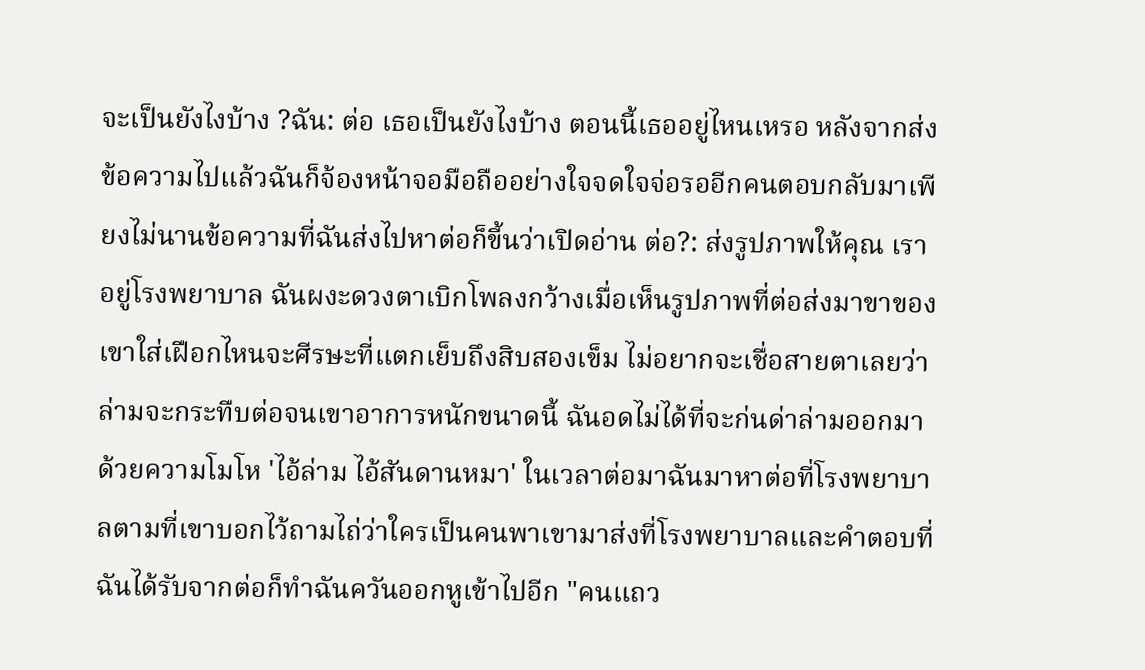จะเป็นยังไงบ้าง ?ฉัน: ต่อ เธอเป็นยังไงบ้าง ตอนนี้เธออยู่ไหนเหรอ หลังจากส่งข้อความไปแล้วฉันก็จ้องหน้าจอมือถืออย่างใจจดใจจ่อรออีกคนตอบกลับมาเพียงไม่นานข้อความที่ฉันส่งไปหาต่อก็ขี้นว่าเปิดอ่าน ต่อ?: ส่งรูปภาพให้คุณ เราอยู่โรงพยาบาล ฉันผงะดวงตาเบิกโพลงกว้างเมื่อเห็นรูปภาพที่ต่อส่งมาขาของเขาใส่เฝือกไหนจะศีรษะที่แตกเย็บถึงสิบสองเข็ม ไม่อยากจะเชื่อสายตาเลยว่าล่ามจะกระทืบต่อจนเขาอาการหนักขนาดนี้ ฉันอดไม่ได้ที่จะก่นด่าล่ามออกมาด้วยความโมโห 'ไอ้ล่าม ไอ้สันดานหมา' ในเวลาต่อมาฉันมาหาต่อที่โรงพยาบาลตามที่เขาบอกไว้ถามไถ่ว่าใครเป็นคนพาเขามาส่งที่โรงพยาบาลและคำตอบที่ฉันได้รับจากต่อก็ทำฉันควันออกหูเข้าไปอีก "คนแถว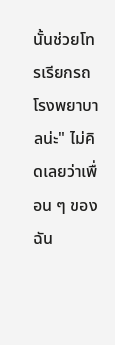นั้นช่วยโทรเรียกรถโรงพยาบาลน่ะ" ไม่คิดเลยว่าเพื่อน ๆ ของฉัน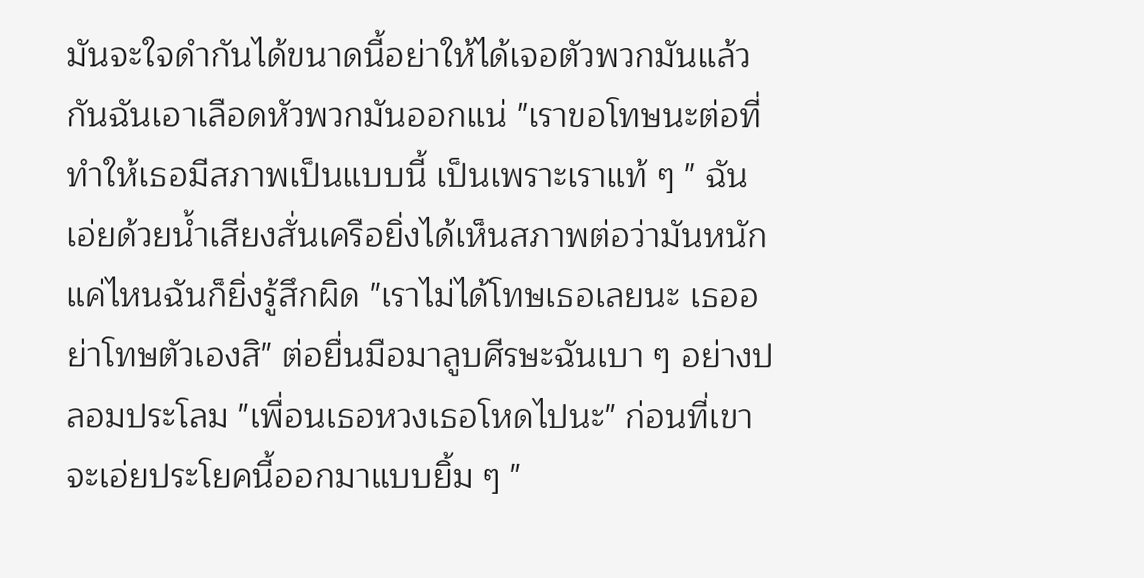มันจะใจดำกันได้ขนาดนี้อย่าให้ได้เจอตัวพวกมันแล้วกันฉันเอาเลือดหัวพวกมันออกแน่ "เราขอโทษนะต่อที่ทำให้เธอมีสภาพเป็นแบบนี้ เป็นเพราะเราแท้ ๆ " ฉันเอ่ยด้วยน้ำเสียงสั่นเครือยิ่งได้เห็นสภาพต่อว่ามันหนักแค่ไหนฉันก็ยิ่งรู้สึกผิด "เราไม่ได้โทษเธอเลยนะ เธออย่าโทษตัวเองสิ" ต่อยื่นมือมาลูบศีรษะฉันเบา ๆ อย่างปลอมประโลม "เพื่อนเธอหวงเธอโหดไปนะ" ก่อนที่เขาจะเอ่ยประโยคนี้ออกมาแบบยิ้ม ๆ "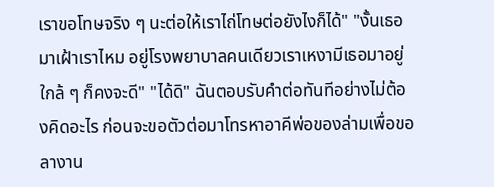เราขอโทษจริง ๆ นะต่อให้เราไถ่โทษต่อยังไงก็ได้" "งั้นเธอมาเฝ้าเราไหม อยู่โรงพยาบาลคนเดียวเราเหงามีเธอมาอยู่ใกล้ ๆ ก็คงจะดี" "ได้ดิ" ฉันตอบรับคำต่อทันทีอย่างไม่ต้องคิดอะไร ก่อนจะขอตัวต่อมาโทรหาอาคีพ่อของล่ามเพื่อขอลางาน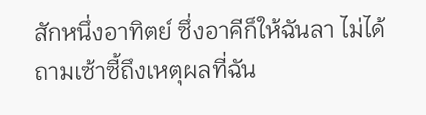สักหนึ่งอาทิตย์ ซึ่งอาคีก็ให้ฉันลา ไม่ได้ถามเซ้าซี้ถึงเหตุผลที่ฉัน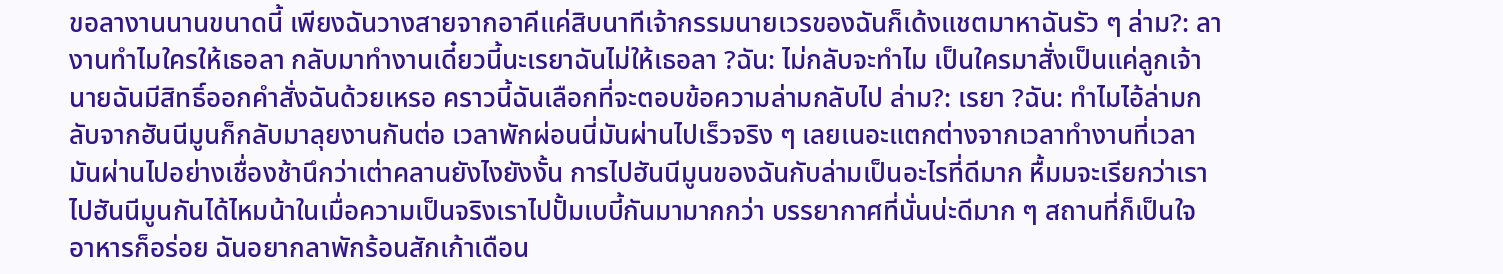ขอลางานนานขนาดนี้ เพียงฉันวางสายจากอาคีแค่สิบนาทีเจ้ากรรมนายเวรของฉันก็เด้งแชตมาหาฉันรัว ๆ ล่าม?: ลางานทำไมใครให้เธอลา กลับมาทำงานเดี๋ยวนี้นะเรยาฉันไม่ให้เธอลา ?ฉัน: ไม่กลับจะทำไม เป็นใครมาสั่งเป็นแค่ลูกเจ้านายฉันมีสิทธิ์ออกคำสั่งฉันด้วยเหรอ คราวนี้ฉันเลือกที่จะตอบข้อความล่ามกลับไป ล่าม?: เรยา ?ฉัน: ทำไมไอ้ล่ามกลับจากฮันนีมูนก็กลับมาลุยงานกันต่อ เวลาพักผ่อนนี่มันผ่านไปเร็วจริง ๆ เลยเนอะแตกต่างจากเวลาทำงานที่เวลามันผ่านไปอย่างเชื่องช้านึกว่าเต่าคลานยังไงยังงั้น การไปฮันนีมูนของฉันกับล่ามเป็นอะไรที่ดีมาก หื้มมจะเรียกว่าเราไปฮันนีมูนกันได้ไหมน้าในเมื่อความเป็นจริงเราไปปั้มเบบี้กันมามากกว่า บรรยากาศที่นั่นน่ะดีมาก ๆ สถานที่ก็เป็นใจ อาหารก็อร่อย ฉันอยากลาพักร้อนสักเก้าเดือน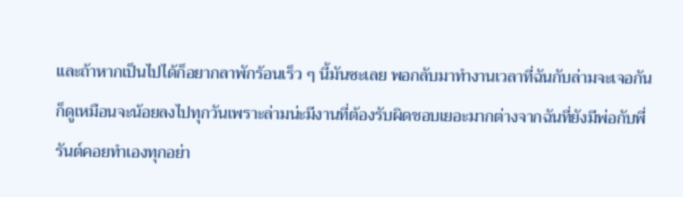และถ้าหากเป็นไปได้ก็อยากลาพักร้อนเร็ว ๆ นี้มันซะเลย พอกลับมาทำงานเวลาที่ฉันกับล่ามจะเจอกันก็ดูเหมือนจะน้อยลงไปทุกวันเพราะล่ามน่ะมีงานที่ต้องรับผิดชอบเยอะมากต่างจากฉันที่ยังมีพ่อกับพี่รันต์คอยทำเองทุกอย่า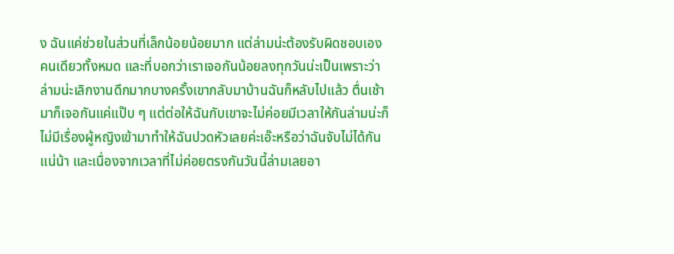ง ฉันแค่ช่วยในส่วนที่เล็กน้อยน้อยมาก แต่ล่ามน่ะต้องรับผิดชอบเองคนเดียวทั้งหมด และที่บอกว่าเราเจอกันน้อยลงทุกวันน่ะเป็นเพราะว่าล่ามน่ะเลิกงานดึกมากบางครั้งเขากลับมาบ้านฉันก็หลับไปแล้ว ตื่นเช้ามาก็เจอกันแค่แป๊บ ๆ แต่ต่อให้ฉันกับเขาจะไม่ค่อยมีเวลาให้กันล่ามน่ะก็ไม่มีเรื่องผู้หญิงเข้ามาทำให้ฉันปวดหัวเลยค่ะเอ๊ะหรือว่าฉันจับไม่ได้กันแน่น้า และเนื่องจากเวลาที่ไม่ค่อยตรงกันวันนี้ล่ามเลยอา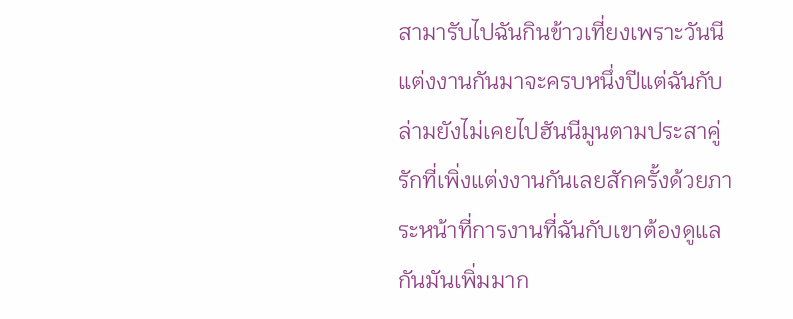สามารับไปฉันกินข้าวเที่ยงเพราะวันนี
แต่งงานกันมาจะครบหนึ่งปีแต่ฉันกับล่ามยังไม่เคยไปฮันนีมูนตามประสาคู่รักที่เพิ่งแต่งงานกันเลยสักครั้งด้วยภาระหน้าที่การงานที่ฉันกับเขาต้องดูแลกันมันเพิ่มมาก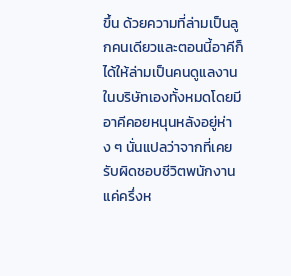ขึ้น ด้วยความที่ล่ามเป็นลูกคนเดียวและตอนนี้อาคีก็ได้ให้ล่ามเป็นคนดูแลงานในบริษัทเองทั้งหมดโดยมีอาคีคอยหนุนหลังอยู่ห่าง ๆ นั่นแปลว่าจากที่เคยรับผิดชอบชีวิตพนักงานแค่ครึ่งห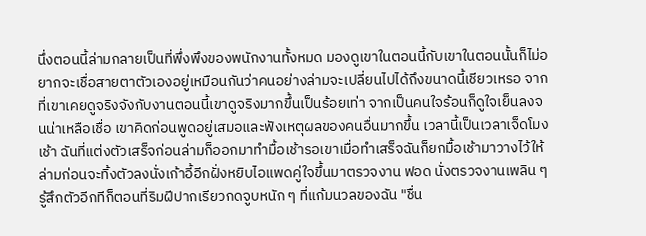นึ่งตอนนี้ล่ามกลายเป็นที่พึ่งพึงของพนักงานทั้งหมด มองดูเขาในตอนนี้กับเขาในตอนนั้นก็ไม่อยากจะเชื่อสายตาตัวเองอยู่เหมือนกันว่าคนอย่างล่ามจะเปลี่ยนไปได้ถึงขนาดนี้เชียวเหรอ จากที่เขาเคยดูจริงจังกับงานตอนนี้เขาดูจริงมากขึ้นเป็นร้อยเท่า จากเป็นคนใจร้อนก็ดูใจเย็นลงจนน่าเหลือเชื่อ เขาคิดก่อนพูดอยู่เสมอและฟังเหตุผลของคนอื่นมากขึ้น เวลานี้เป็นเวลาเจ็ดโมงเช้า ฉันที่แต่งตัวเสร็จก่อนล่ามก็ออกมาทำมื้อเช้ารอเขาเมื่อทำเสร็จฉันก็ยกมื้อเช้ามาวางไว้ให้ล่ามก่อนจะทิ้งตัวลงนั่งเก้าอี้อีกฝั่งหยิบไอแพดคู่ใจขึ้นมาตรวจงาน ฟอด นั่งตรวจงานเพลิน ๆ รู้สึกตัวอีกทีก็ตอนที่ริมฝีปากเรียวกดจูบหนัก ๆ ที่แก้มนวลของฉัน "ชื่น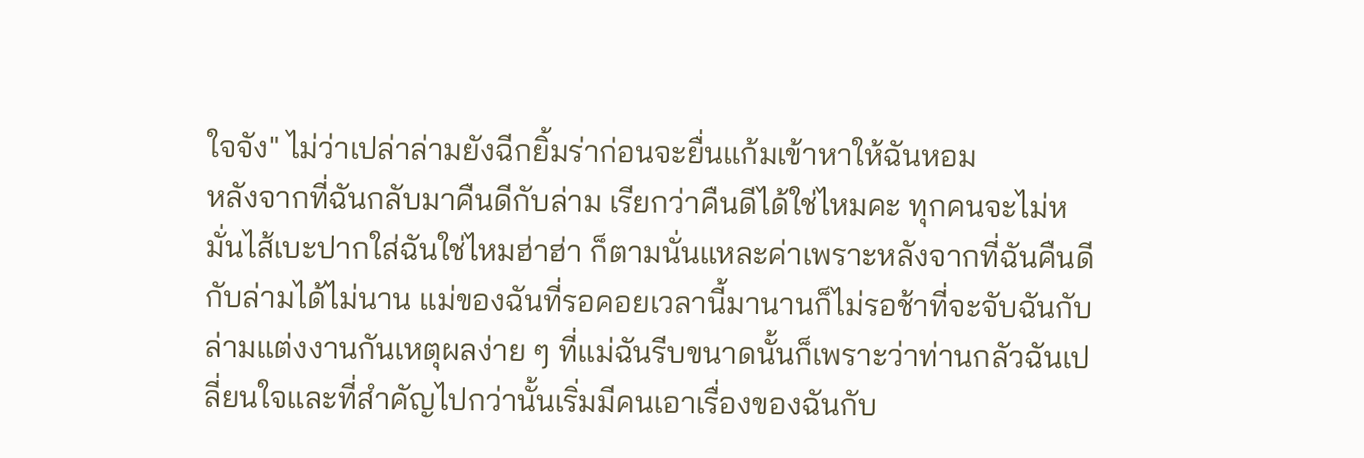ใจจัง" ไม่ว่าเปล่าล่ามยังฉีกยิ้มร่าก่อนจะยื่นแก้มเข้าหาให้ฉันหอม
หลังจากที่ฉันกลับมาคืนดีกับล่าม เรียกว่าคืนดีได้ใช่ไหมคะ ทุกคนจะไม่หมั่นไส้เบะปากใส่ฉันใช่ไหมฮ่าฮ่า ก็ตามนั่นแหละค่าเพราะหลังจากที่ฉันคืนดีกับล่ามได้ไม่นาน แม่ของฉันที่รอคอยเวลานี้มานานก็ไม่รอช้าที่จะจับฉันกับล่ามแต่งงานกันเหตุผลง่าย ๆ ที่แม่ฉันรีบขนาดนั้นก็เพราะว่าท่านกลัวฉันเปลี่ยนใจและที่สำคัญไปกว่านั้นเริ่มมีคนเอาเรื่องของฉันกับ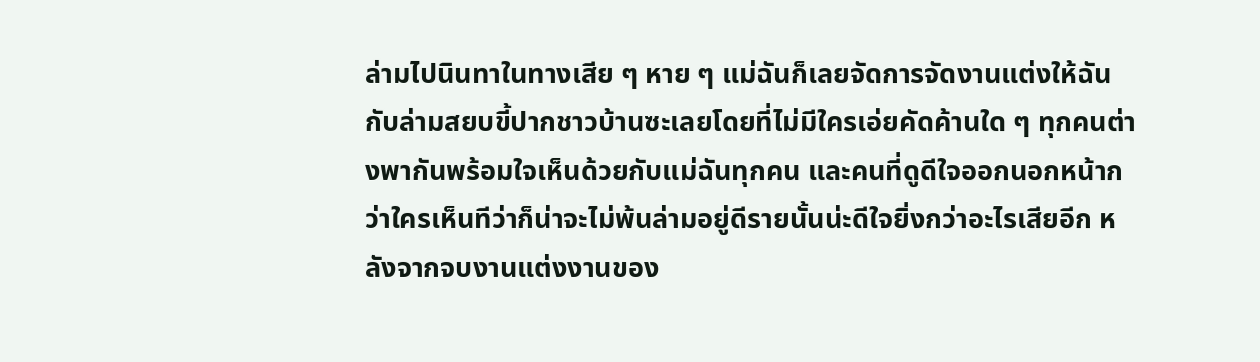ล่ามไปนินทาในทางเสีย ๆ หาย ๆ แม่ฉันก็เลยจัดการจัดงานแต่งให้ฉันกับล่ามสยบขี้ปากชาวบ้านซะเลยโดยที่ไม่มีใครเอ่ยคัดค้านใด ๆ ทุกคนต่างพากันพร้อมใจเห็นด้วยกับแม่ฉันทุกคน และคนที่ดูดีใจออกนอกหน้ากว่าใครเห็นทีว่าก็น่าจะไม่พ้นล่ามอยู่ดีรายนั้นน่ะดีใจยิ่งกว่าอะไรเสียอีก หลังจากจบงานแต่งงานของ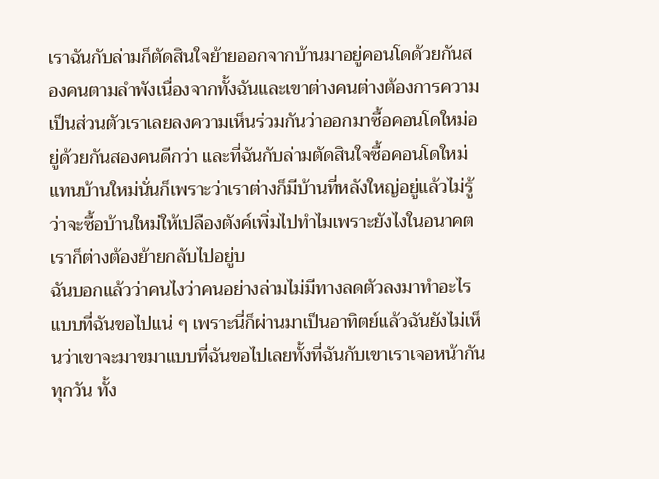เราฉันกับล่ามก็ตัดสินใจย้ายออกจากบ้านมาอยู่คอนโดด้วยกันสองคนตามลำพังเนื่องจากทั้งฉันและเขาต่างคนต่างต้องการความเป็นส่วนตัวเราเลยลงความเห็นร่วมกันว่าออกมาซื้อคอนโดใหม่อยู่ด้วยกันสองคนดีกว่า และที่ฉันกับล่ามตัดสินใจซื้อคอนโดใหม่แทนบ้านใหม่นั่นก็เพราะว่าเราต่างก็มีบ้านที่หลังใหญ่อยู่แล้วไม่รู้ว่าจะซื้อบ้านใหม่ให้เปลืองตังค์เพิ่มไปทำไมเพราะยังไงในอนาคตเราก็ต่างต้องย้ายกลับไปอยู่บ
ฉันบอกแล้วว่าคนไงว่าคนอย่างล่ามไม่มีทางลดตัวลงมาทำอะไรแบบที่ฉันขอไปแน่ ๆ เพราะนี่ก็ผ่านมาเป็นอาทิตย์แล้วฉันยังไม่เห็นว่าเขาจะมาขมาแบบที่ฉันขอไปเลยทั้งที่ฉันกับเขาเราเจอหน้ากันทุกวัน ทั้ง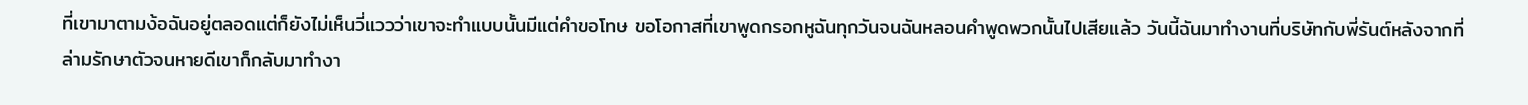ที่เขามาตามง้อฉันอยู่ตลอดแต่ก็ยังไม่เห็นวี่แววว่าเขาจะทำแบบนั้นมีแต่คำขอโทษ ขอโอกาสที่เขาพูดกรอกหูฉันทุกวันจนฉันหลอนคำพูดพวกนั้นไปเสียแล้ว วันนี้ฉันมาทำงานที่บริษัทกับพี่รันต์หลังจากที่ล่ามรักษาตัวจนหายดีเขาก็กลับมาทำงา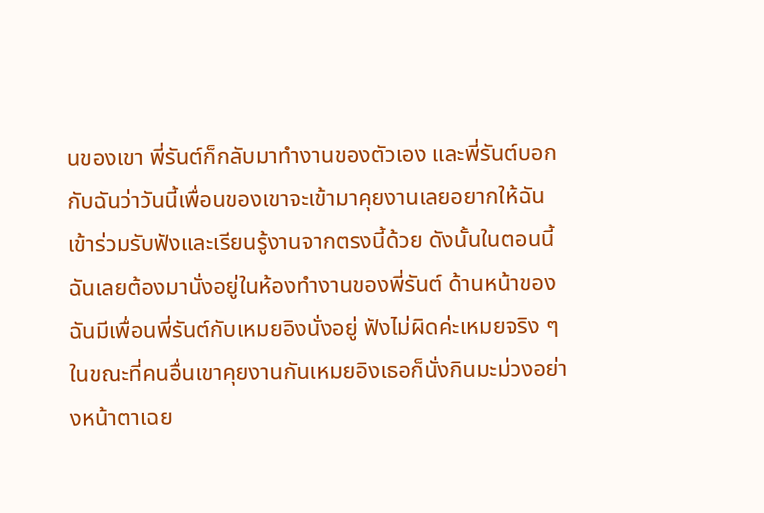นของเขา พี่รันต์ก็กลับมาทำงานของตัวเอง และพี่รันต์บอกกับฉันว่าวันนี้เพื่อนของเขาจะเข้ามาคุยงานเลยอยากให้ฉันเข้าร่วมรับฟังและเรียนรู้งานจากตรงนี้ด้วย ดังนั้นในตอนนี้ฉันเลยต้องมานั่งอยู่ในห้องทำงานของพี่รันต์ ด้านหน้าของฉันมีเพื่อนพี่รันต์กับเหมยอิงนั่งอยู่ ฟังไม่ผิดค่ะเหมยจริง ๆ ในขณะที่คนอื่นเขาคุยงานกันเหมยอิงเธอก็นั่งกินมะม่วงอย่างหน้าตาเฉย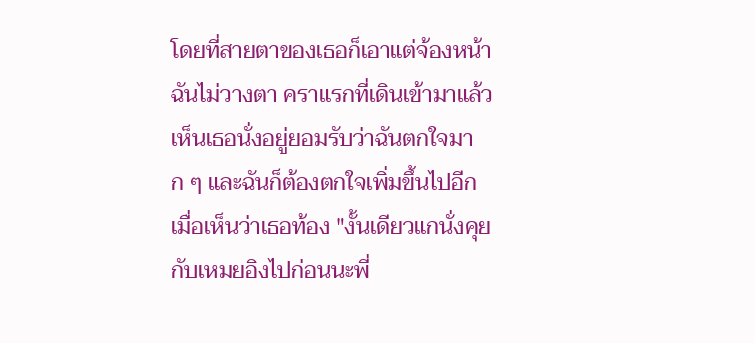โดยที่สายตาของเธอก็เอาแต่จ้องหน้าฉันไม่วางตา คราแรกที่เดินเข้ามาแล้วเห็นเธอนั่งอยู่ยอมรับว่าฉันตกใจมาก ๆ และฉันก็ต้องตกใจเพิ่มขึ้นไปอีกเมื่อเห็นว่าเธอท้อง "งั้นเดียวแกนั่งคุยกับเหมยอิงไปก่อนนะพี่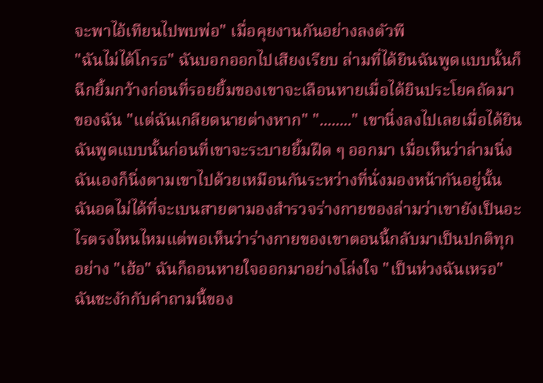จะพาไอ้เทียนไปพบพ่อ" เมื่อคุยงานกันอย่างลงตัวพี
"ฉันไม่ได้โกรธ" ฉันบอกออกไปเสียงเรียบ ล่ามที่ได้ยินฉันพูดแบบนั้นก็ฉีกยิ้มกว้างก่อนที่รอยยิ้มของเขาจะเลือนหายเมื่อได้ยินประโยคถัดมาของฉัน "แต่ฉันเกลียดนายต่างหาก" "........" เขานิ่งลงไปเลยเมื่อได้ยินฉันพูดแบบนั้นก่อนที่เขาจะระบายยิ้มฝืด ๆ ออกมา เมื่อเห็นว่าล่ามนิ่งฉันเองก็นิ่งตามเขาไปด้วยเหมือนกันระหว่างที่นั่งมองหน้ากันอยู่นั้นฉันอดไม่ได้ที่จะเบนสายตามองสำรวจร่างกายของล่ามว่าเขายังเป็นอะไรตรงไหนไหมแต่พอเห็นว่าร่างกายของเขาตอนนี้กลับมาเป็นปกติทุกอย่าง "เฮ้อ" ฉันก็ถอนหายใจออกมาอย่างโล่งใจ "เป็นห่วงฉันเหรอ" ฉันชะงักกับคำถามนี้ของ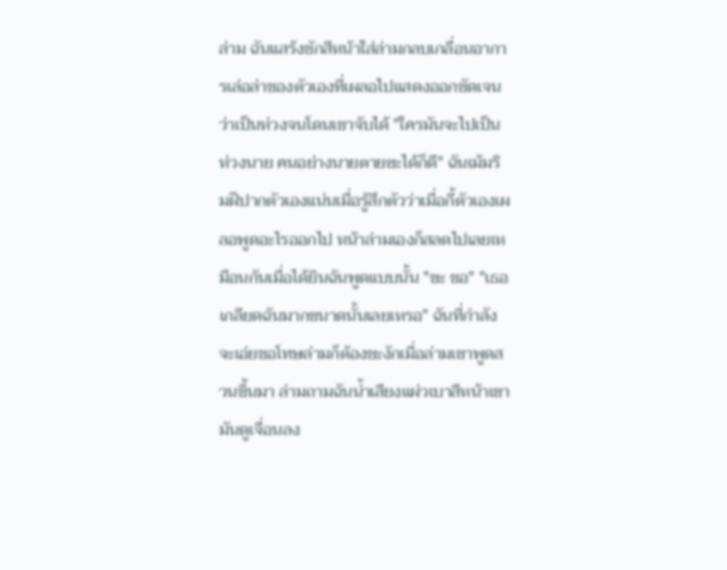ล่าม ฉันแสร้งชักสีหน้าใส่ล่ามกลบเกลื่อนอาการเล่อล่าของตัวเองที่เผลอไปแสดงออกชัดเจนว่าเป็นห่วงจนโดนเขาจับได้ "ใครมันจะไปเป็นห่วงนาย คนอย่างนายตายซะได้ก็ดี" ฉันเม้มริมฝีปากตัวเองแน่นเมื่อรู้สึกตัวว่าเมื่อกี้ตัวเองเผลอพูดอะไรออกไป หน้าล่ามเองก็สลดไปเลยเหมือนกันเมื่อได้ยินฉันพูดแบบนั้น "ขะ ขอ" "เธอเกลียดฉันมากขนาดนั้นเลยเหรอ" ฉันที่กำลังจะเอ่ยขอโทษล่ามก็ต้องชะงักเมื่อล่ามเขาพูดสวนขึ้นมา ล่ามถามฉันน้ำเสียงแผ่วเบาสีหน้าเขามันดูเจื่อนลง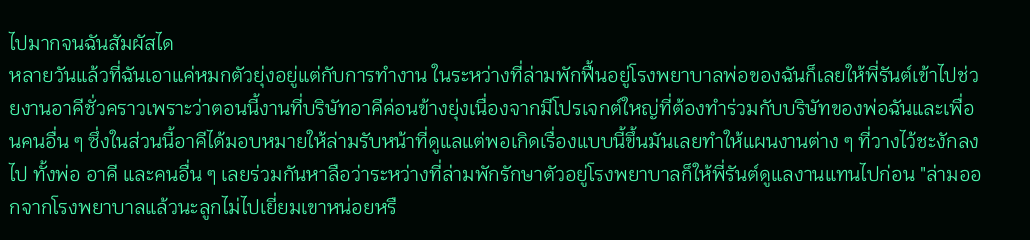ไปมากจนฉันสัมผัสได
หลายวันแล้วที่ฉันเอาแค่หมกตัวยุ่งอยู่แต่กับการทำงาน ในระหว่างที่ล่ามพักฟื้นอยู่โรงพยาบาลพ่อของฉันก็เลยให้พี่รันต์เข้าไปช่วยงานอาคีชั่วคราวเพราะว่าตอนนี้งานที่บริษัทอาคีค่อนข้างยุ่งเนื่องจากมีโปรเจกต์ใหญ่ที่ต้องทำร่วมกับบริษัทของพ่อฉันและเพื่อนคนอื่น ๆ ซึ่งในส่วนนี้อาคีได้มอบหมายให้ล่ามรับหน้าที่ดูแลแต่พอเกิดเรื่องแบบนี้ขึ้นมันเลยทำให้แผนงานต่าง ๆ ที่วางไว้ชะงักลงไป ทั้งพ่อ อาคี และคนอื่น ๆ เลยร่วมกันหาลือว่าระหว่างที่ล่ามพักรักษาตัวอยู่โรงพยาบาลก็ให้พี่รันต์ดูแลงานแทนไปก่อน "ล่ามออกจากโรงพยาบาลแล้วนะลูกไม่ไปเยี่ยมเขาหน่อยหรื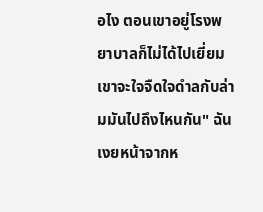อไง ตอนเขาอยู่โรงพยาบาลก็ไม่ได้ไปเยี่ยมเขาจะใจจืดใจดำลกับล่ามมันไปถึงไหนกัน" ฉันเงยหน้าจากห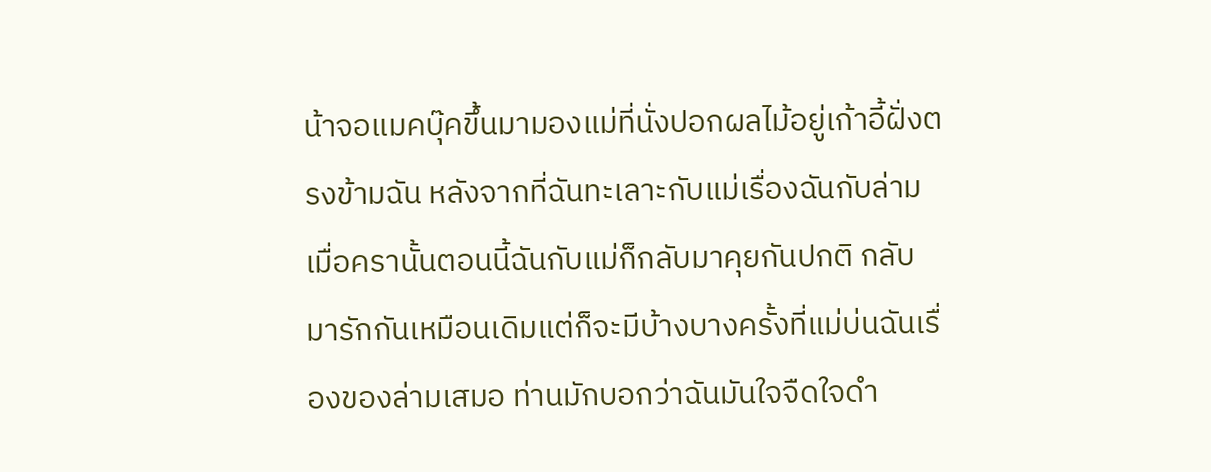น้าจอแมคบุ๊คขึ้นมามองแม่ที่นั่งปอกผลไม้อยู่เก้าอี้ฝั่งตรงข้ามฉัน หลังจากที่ฉันทะเลาะกับแม่เรื่องฉันกับล่ามเมื่อครานั้นตอนนี้ฉันกับแม่ก็กลับมาคุยกันปกติ กลับมารักกันเหมือนเดิมแต่ก็จะมีบ้างบางครั้งที่แม่บ่นฉันเรื่องของล่ามเสมอ ท่านมักบอกว่าฉันมันใจจืดใจดำ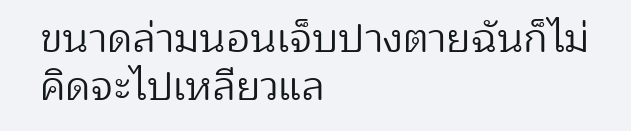ขนาดล่ามนอนเจ็บปางตายฉันก็ไม่คิดจะไปเหลียวแล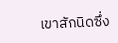เขาสักนิดซึ่ง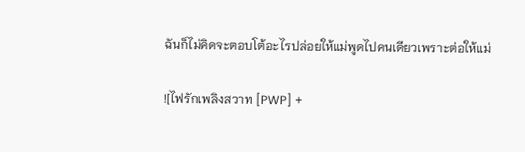ฉันก็ไม่คิดจะตอบโต้อะไรปล่อยให้แม่พูดไปคนเดียวเพราะต่อให้แม่

![ไฟรักเพลิงสวาท [PWP] +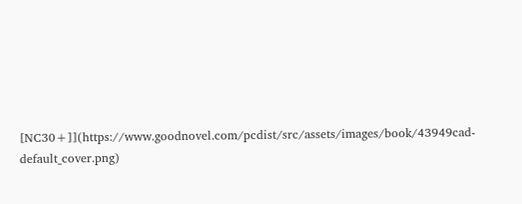[NC30+]](https://www.goodnovel.com/pcdist/src/assets/images/book/43949cad-default_cover.png)